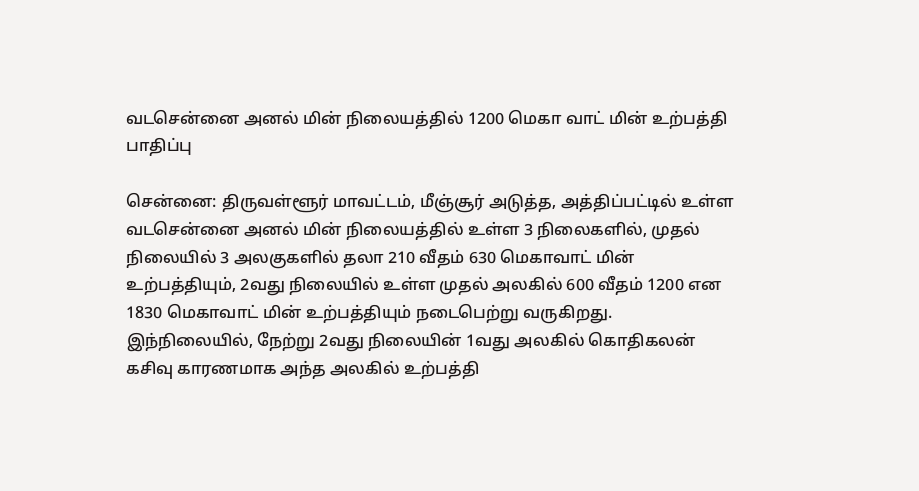வடசென்னை அனல் மின் நிலையத்தில் 1200 மெகா வாட் மின் உற்பத்தி பாதிப்பு

சென்னை: திருவள்ளூர் மாவட்டம், மீஞ்சூர் அடுத்த, அத்திப்பட்டில் உள்ள வடசென்னை அனல் மின் நிலையத்தில் உள்ள 3 நிலைகளில், முதல் நிலையில் 3 அலகுகளில் தலா 210 வீதம் 630 மெகாவாட் மின் உற்பத்தியும், 2வது நிலையில் உள்ள முதல் அலகில் 600 வீதம் 1200 என 1830 மெகாவாட் மின் உற்பத்தியும் நடைபெற்று வருகிறது. இந்நிலையில், நேற்று 2வது நிலையின் 1வது அலகில் கொதிகலன் கசிவு காரணமாக அந்த அலகில் உற்பத்தி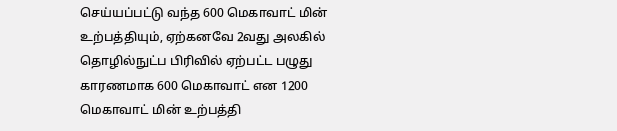செய்யப்பட்டு வந்த 600 மெகாவாட் மின் உற்பத்தியும், ஏற்கனவே 2வது அலகில் தொழில்நுட்ப பிரிவில் ஏற்பட்ட பழுது காரணமாக 600 மெகாவாட் என 1200 மெகாவாட் மின் உற்பத்தி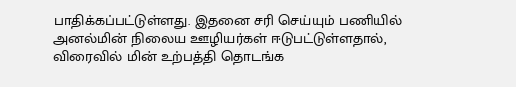பாதிக்கப்பட்டுள்ளது. இதனை சரி செய்யும் பணியில் அனல்மின் நிலைய ஊழியர்கள் ஈடுபட்டுள்ளதால், விரைவில் மின் உற்பத்தி தொடங்க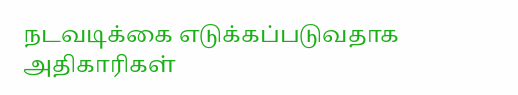நடவடிக்கை எடுக்கப்படுவதாக அதிகாரிகள்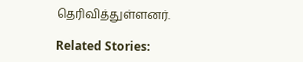தெரிவித்துள்ளனர்.

Related Stories: